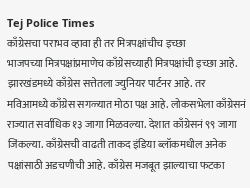Tej Police Times
काँग्रेसचा पराभव व्हावा ही तर मित्रपक्षांचीच इच्छा
भाजपच्या मित्रपक्षांप्रमाणेच काँग्रेसच्याही मित्रपक्षांची इच्छा आहे. झारखंडमध्ये काँग्रेस सत्तेतला ज्युनियर पार्टनर आहे. तर मविआमध्ये काँग्रेस सगळ्यात मोठा पक्ष आहे. लोकसभेला काँग्रेसनं राज्यात सर्वाधिक १३ जागा मिळवल्या. देशात काँग्रेसनं ९९ जागा जिंकल्या. काँग्रेसची वाढती ताकद इंडिया ब्लॉकमधील अनेक पक्षांसाठी अडचणीची आहे. काँग्रेस मजबूत झाल्याचा फटका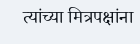त्यांच्या मित्रपक्षांना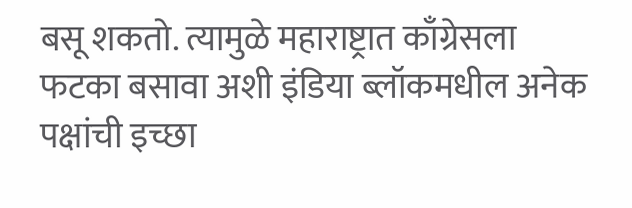बसू शकतो. त्यामुळे महाराष्ट्रात काँग्रेसला फटका बसावा अशी इंडिया ब्लॉकमधील अनेक पक्षांची इच्छा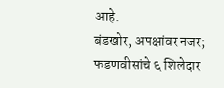आहे.
बंडखोर, अपक्षांवर नजर; फडणवीसांचे ६ शिलेदार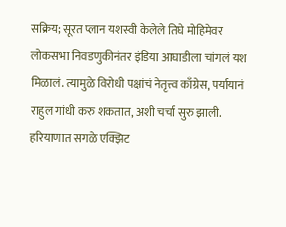सक्रिय; सूरत प्लान यशस्वी केलेले तिघे मोहिमेवर
लोकसभा निवडणुकीनंतर इंडिया आघाडीला चांगलं यश मिळालं. त्यामुळे विरोधी पक्षांचं नेतृत्त्व काँग्रेस, पर्यायानं राहुल गांधी करु शकतात, अशी चर्चा सुरु झाली. हरियाणात सगळे एक्झिट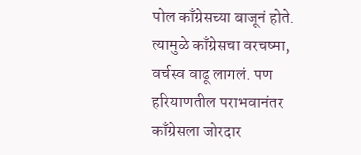पोल काँग्रेसच्या बाजूनं होते. त्यामुळे काँग्रेसचा वरचष्मा, वर्चस्व वाढू लागलं. पण हरियाणतील पराभवानंतर काँग्रेसला जोरदार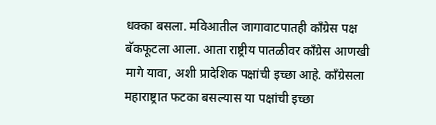धक्का बसला. मविआतील जागावाटपातही काँग्रेस पक्ष बॅकफूटला आला. आता राष्ट्रीय पातळीवर काँग्रेस आणखी मागे यावा, अशी प्रादेशिक पक्षांची इच्छा आहे. काँग्रेसला महाराष्ट्रात फटका बसल्यास या पक्षांची इच्छा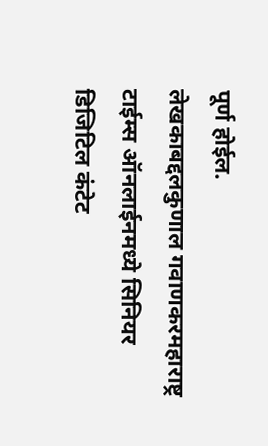पूर्ण होईल.
लेखकाबद्दलकुणाल गवाणकरमहाराष्ट्र टाईम्स ऑनलाईनमध्ये सिनियर डिजिटिल कंटेट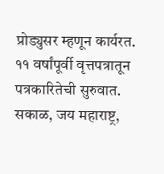प्रोड्युसर म्हणून कार्यरत. ११ वर्षांपूर्वी वृत्तपत्रातून पत्रकारितेची सुरुवात. सकाळ, जय महाराष्ट्र,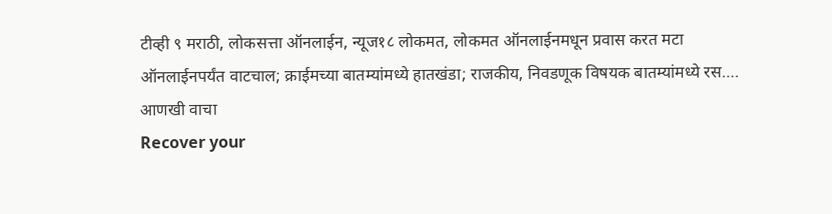टीव्ही ९ मराठी, लोकसत्ता ऑनलाईन, न्यूज१८ लोकमत, लोकमत ऑनलाईनमधून प्रवास करत मटा ऑनलाईनपर्यंत वाटचाल; क्राईमच्या बातम्यांमध्ये हातखंडा; राजकीय, निवडणूक विषयक बातम्यांमध्ये रस…. आणखी वाचा
Recover your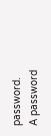password.
A password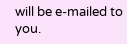will be e-mailed to you.